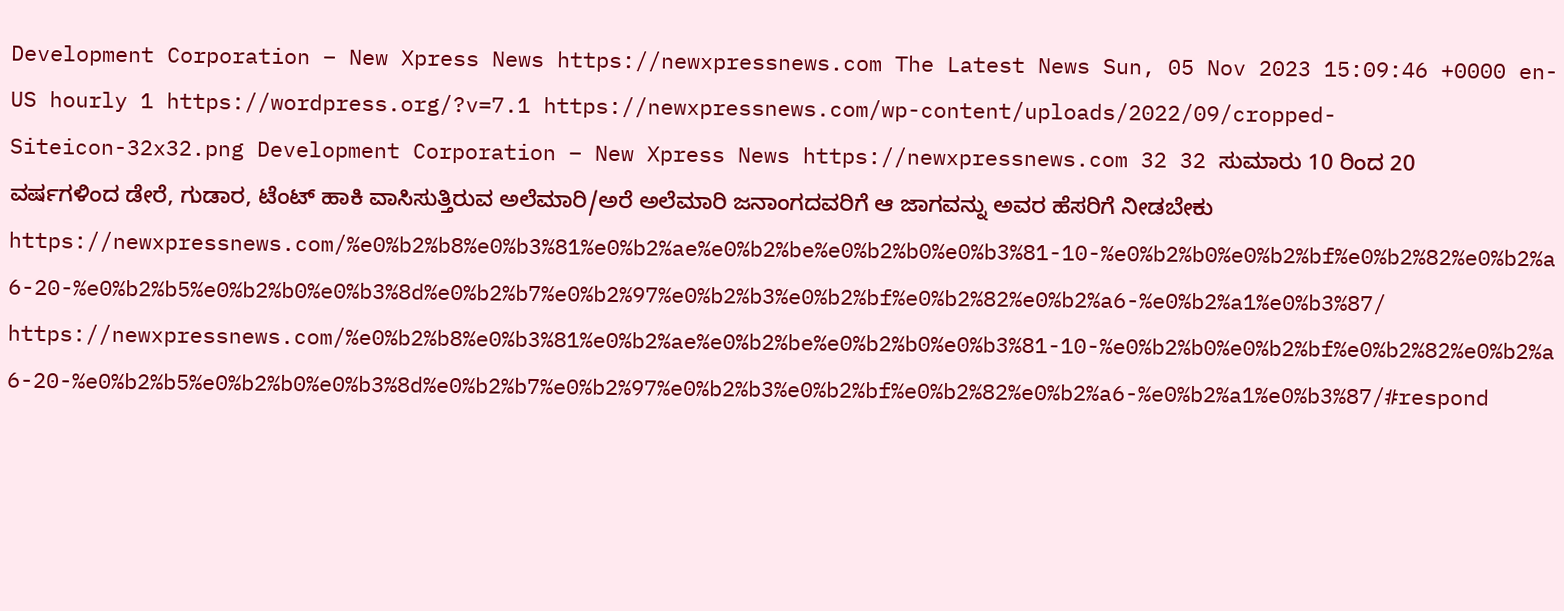Development Corporation – New Xpress News https://newxpressnews.com The Latest News Sun, 05 Nov 2023 15:09:46 +0000 en-US hourly 1 https://wordpress.org/?v=7.1 https://newxpressnews.com/wp-content/uploads/2022/09/cropped-Siteicon-32x32.png Development Corporation – New Xpress News https://newxpressnews.com 32 32 ಸುಮಾರು 10 ರಿಂದ 20 ವರ್ಷಗಳಿಂದ ಡೇರೆ, ಗುಡಾರ, ಟೆಂಟ್ ಹಾಕಿ ವಾಸಿಸುತ್ತಿರುವ ಅಲೆಮಾರಿ/ಅರೆ ಅಲೆಮಾರಿ ಜನಾಂಗದವರಿಗೆ ಆ ಜಾಗವನ್ನು ಅವರ ಹೆಸರಿಗೆ ನೀಡಬೇಕು https://newxpressnews.com/%e0%b2%b8%e0%b3%81%e0%b2%ae%e0%b2%be%e0%b2%b0%e0%b3%81-10-%e0%b2%b0%e0%b2%bf%e0%b2%82%e0%b2%a6-20-%e0%b2%b5%e0%b2%b0%e0%b3%8d%e0%b2%b7%e0%b2%97%e0%b2%b3%e0%b2%bf%e0%b2%82%e0%b2%a6-%e0%b2%a1%e0%b3%87/ https://newxpressnews.com/%e0%b2%b8%e0%b3%81%e0%b2%ae%e0%b2%be%e0%b2%b0%e0%b3%81-10-%e0%b2%b0%e0%b2%bf%e0%b2%82%e0%b2%a6-20-%e0%b2%b5%e0%b2%b0%e0%b3%8d%e0%b2%b7%e0%b2%97%e0%b2%b3%e0%b2%bf%e0%b2%82%e0%b2%a6-%e0%b2%a1%e0%b3%87/#respond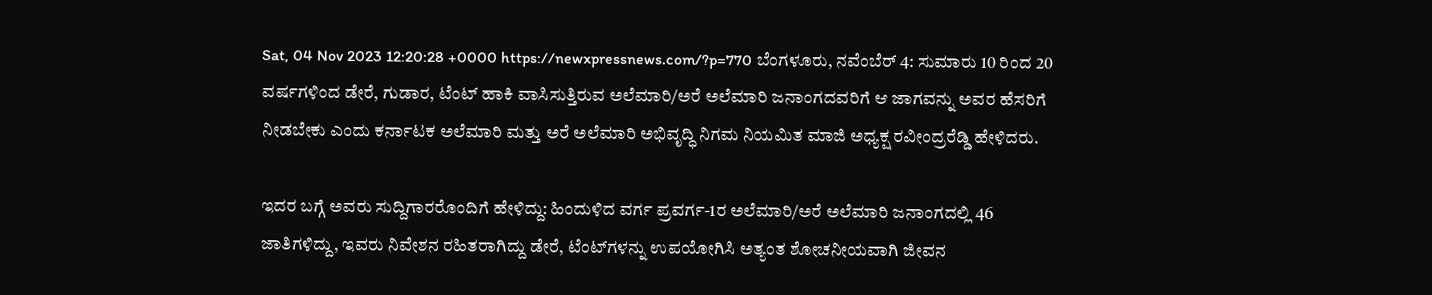Sat, 04 Nov 2023 12:20:28 +0000 https://newxpressnews.com/?p=770 ಬೆಂಗಳೂರು, ನವೆಂಬೆರ್ 4: ಸುಮಾರು 10 ರಿಂದ 20 ವರ್ಷಗಳಿಂದ ಡೇರೆ, ಗುಡಾರ, ಟೆಂಟ್ ಹಾಕಿ ವಾಸಿಸುತ್ತಿರುವ ಅಲೆಮಾರಿ/ಅರೆ ಅಲೆಮಾರಿ ಜನಾಂಗದವರಿಗೆ ಆ ಜಾಗವನ್ನು ಅವರ ಹೆಸರಿಗೆ ನೀಡಬೇಕು ಎಂದು ಕರ್ನಾಟಕ ಅಲೆಮಾರಿ ಮತ್ತು ಅರೆ ಅಲೆಮಾರಿ ಅಭಿವೃದ್ಧಿ ನಿಗಮ ನಿಯಮಿತ ಮಾಜಿ ಅಧ್ಯಕ್ಷ ರವೀಂದ್ರರೆಡ್ಡಿ ಹೇಳಿದರು.

ಇದರ ಬಗ್ಗೆ ಅವರು ಸುದ್ದಿಗಾರರೊಂದಿಗೆ ಹೇಳಿದ್ದು: ಹಿಂದುಳಿದ ವರ್ಗ ಪ್ರವರ್ಗ-1ರ ಅಲೆಮಾರಿ/ಅರೆ ಅಲೆಮಾರಿ ಜನಾಂಗದಲ್ಲಿ 46 ಜಾತಿಗಳಿದ್ದು, ಇವರು ನಿವೇಶನ ರಹಿತರಾಗಿದ್ದು ಡೇರೆ, ಟೆಂಟ್‌ಗಳನ್ನು ಉಪಯೋಗಿಸಿ ಅತ್ಯಂತ ಶೋಚನೀಯವಾಗಿ ಜೀವನ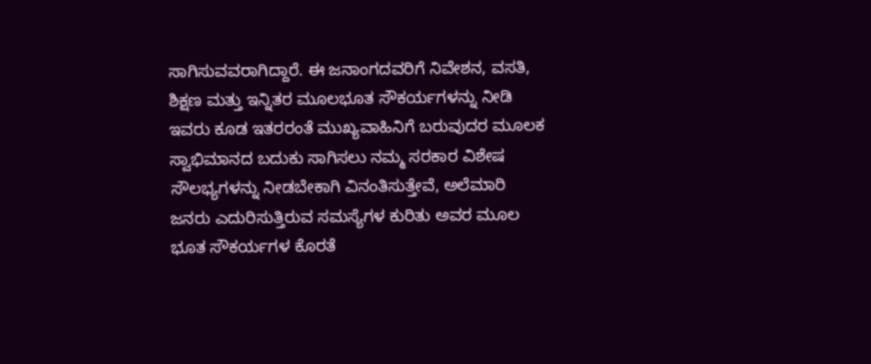ಸಾಗಿಸುವವರಾಗಿದ್ದಾರೆ. ಈ ಜನಾಂಗದವರಿಗೆ ನಿವೇಶನ, ವಸತಿ, ಶಿಕ್ಷಣ ಮತ್ತು ಇನ್ನಿತರ ಮೂಲಭೂತ ಸೌಕರ್ಯಗಳನ್ನು ನೀಡಿ ಇವರು ಕೂಡ ಇತರರಂತೆ ಮುಖ್ಯವಾಹಿನಿಗೆ ಬರುವುದರ ಮೂಲಕ ಸ್ವಾಭಿಮಾನದ ಬದುಕು ಸಾಗಿಸಲು ನಮ್ಮ ಸರಕಾರ ವಿಶೇಷ ಸೌಲಭ್ಯಗಳನ್ನು ನೀಡಬೇಕಾಗಿ ವಿನಂತಿಸುತ್ತೇವೆ, ಅಲೆಮಾರಿ ಜನರು ಎದುರಿಸುತ್ತಿರುವ ಸಮಸ್ಯೆಗಳ ಕುರಿತು ಅವರ ಮೂಲ ಭೂತ ಸೌಕರ್ಯಗಳ ಕೊರತೆ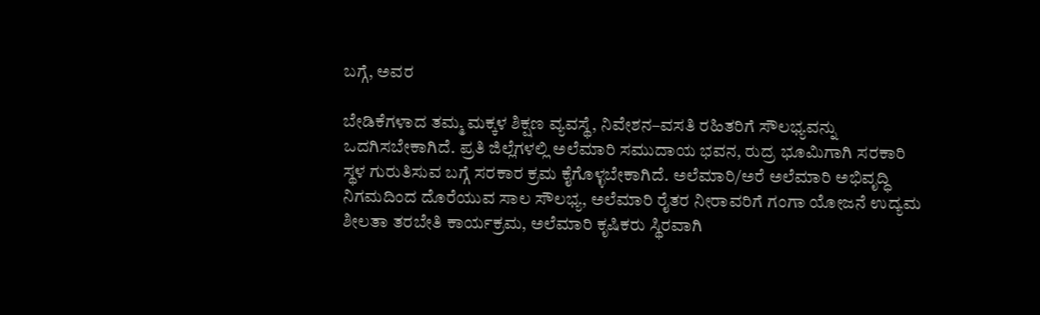ಬಗ್ಗೆ, ಅವರ

ಬೇಡಿಕೆಗಳಾದ ತಮ್ಮ ಮಕ್ಕಳ ಶಿಕ್ಷಣ ವ್ಯವಸ್ಥೆ, ನಿವೇಶನ–ವಸತಿ ರಹಿತರಿಗೆ ಸೌಲಭ್ಯವನ್ನು ಒದಗಿಸಬೇಕಾಗಿದೆ. ಪ್ರತಿ ಜಿಲ್ಲೆಗಳಲ್ಲಿ ಅಲೆಮಾರಿ ಸಮುದಾಯ ಭವನ, ರುದ್ರ ಭೂಮಿಗಾಗಿ ಸರಕಾರಿ ಸ್ಥಳ ಗುರುತಿಸುವ ಬಗ್ಗೆ ಸರಕಾರ ಕ್ರಮ ಕೈಗೊಳ್ಳಬೇಕಾಗಿದೆ. ಅಲೆಮಾರಿ/ಅರೆ ಅಲೆಮಾರಿ ಅಭಿವೃದ್ಧಿ ನಿಗಮದಿಂದ ದೊರೆಯುವ ಸಾಲ ಸೌಲಭ್ಯ, ಅಲೆಮಾರಿ ರೈತರ ನೀರಾವರಿಗೆ ಗಂಗಾ ಯೋಜನೆ ಉದ್ಯಮ ಶೀಲತಾ ತರಬೇತಿ ಕಾರ್ಯಕ್ರಮ, ಅಲೆಮಾರಿ ಕೃಷಿಕರು ಸ್ಥಿರವಾಗಿ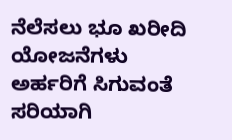ನೆಲೆಸಲು ಭೂ ಖರೀದಿ ಯೋಜನೆಗಳು ಅರ್ಹರಿಗೆ ಸಿಗುವಂತೆ ಸರಿಯಾಗಿ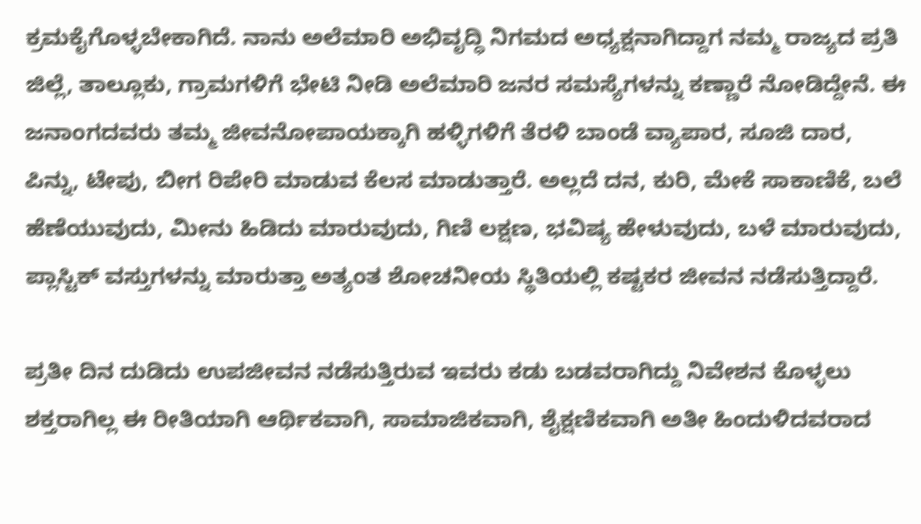ಕ್ರಮಕೈಗೊಳ್ಳಬೇಕಾಗಿದೆ. ನಾನು ಅಲೆಮಾರಿ ಅಭಿವೃದ್ಧಿ ನಿಗಮದ ಅಧ್ಯಕ್ಷನಾಗಿದ್ದಾಗ ನಮ್ಮ ರಾಜ್ಯದ ಪ್ರತಿ ಜಿಲ್ಲೆ, ತಾಲ್ಲೂಕು, ಗ್ರಾಮಗಳಿಗೆ ಭೇಟಿ ನೀಡಿ ಅಲೆಮಾರಿ ಜನರ ಸಮಸ್ಯೆಗಳನ್ನು ಕಣ್ಣಾರೆ ನೋಡಿದ್ದೇನೆ. ಈ ಜನಾಂಗದವರು ತಮ್ಮ ಜೀವನೋಪಾಯಕ್ಕಾಗಿ ಹಳ್ಳಿಗಳಿಗೆ ತೆರಳಿ ಬಾಂಡೆ ವ್ಯಾಪಾರ, ಸೂಜಿ ದಾರ, ಪಿನ್ನು, ಟೇಪು, ಬೀಗ ರಿಪೇರಿ ಮಾಡುವ ಕೆಲಸ ಮಾಡುತ್ತಾರೆ. ಅಲ್ಲದೆ ದನ, ಕುರಿ, ಮೇಕೆ ಸಾಕಾಣಿಕೆ, ಬಲೆ ಹೆಣೆಯುವುದು, ಮೀನು ಹಿಡಿದು ಮಾರುವುದು, ಗಿಣಿ ಲಕ್ಷಣ, ಭವಿಷ್ಯ ಹೇಳುವುದು, ಬಳೆ ಮಾರುವುದು, ಪ್ಲಾಸ್ಟಿಕ್ ವಸ್ತುಗಳನ್ನು ಮಾರುತ್ತಾ ಅತ್ಯಂತ ಶೋಚನೀಯ ಸ್ಥಿತಿಯಲ್ಲಿ ಕಷ್ಟಕರ ಜೀವನ ನಡೆಸುತ್ತಿದ್ದಾರೆ.

ಪ್ರತೀ ದಿನ ದುಡಿದು ಉಪಜೀವನ ನಡೆಸುತ್ತಿರುವ ಇವರು ಕಡು ಬಡವರಾಗಿದ್ದು ನಿವೇಶನ ಕೊಳ್ಳಲು ಶಕ್ತರಾಗಿಲ್ಲ ಈ ರೀತಿಯಾಗಿ ಆರ್ಥಿಕವಾಗಿ, ಸಾಮಾಜಿಕವಾಗಿ, ಶೈಕ್ಷಣಿಕವಾಗಿ ಅತೀ ಹಿಂದುಳಿದವರಾದ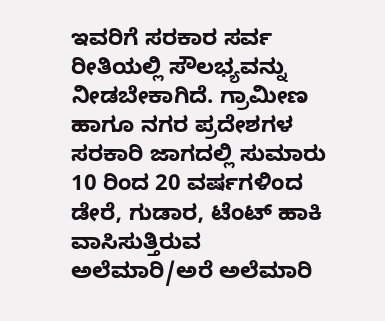ಇವರಿಗೆ ಸರಕಾರ ಸರ್ವ ರೀತಿಯಲ್ಲಿ ಸೌಲಭ್ಯವನ್ನು ನೀಡಬೇಕಾಗಿದೆ. ಗ್ರಾಮೀಣ ಹಾಗೂ ನಗರ ಪ್ರದೇಶಗಳ ಸರಕಾರಿ ಜಾಗದಲ್ಲಿ ಸುಮಾರು 10 ರಿಂದ 20 ವರ್ಷಗಳಿಂದ ಡೇರೆ, ಗುಡಾರ, ಟೆಂಟ್ ಹಾಕಿ ವಾಸಿಸುತ್ತಿರುವ ಅಲೆಮಾರಿ/ಅರೆ ಅಲೆಮಾರಿ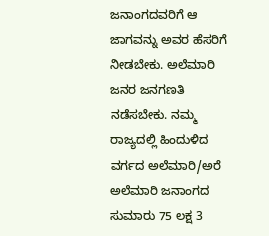ಜನಾಂಗದವರಿಗೆ ಆ ಜಾಗವನ್ನು ಅವರ ಹೆಸರಿಗೆ ನೀಡಬೇಕು. ಅಲೆಮಾರಿ ಜನರ ಜನಗಣತಿ ನಡೆಸಬೇಕು. ನಮ್ಮ ರಾಜ್ಯದಲ್ಲಿ ಹಿಂದುಳಿದ ವರ್ಗದ ಅಲೆಮಾರಿ/ಅರೆ ಅಲೆಮಾರಿ ಜನಾಂಗದ ಸುಮಾರು 75 ಲಕ್ಷ 3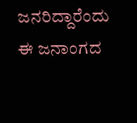ಜನರಿದ್ದಾರೆಂದು ಈ ಜನಾಂಗದ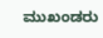ಮುಖಂಡರು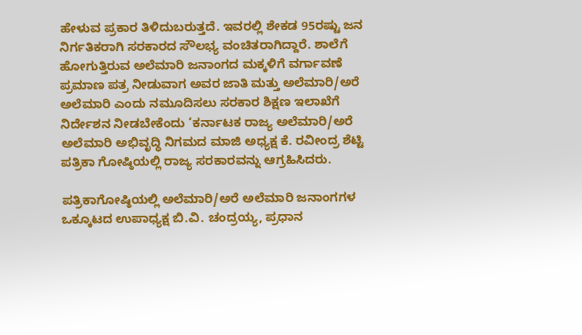ಹೇಳುವ ಪ್ರಕಾರ ತಿಳಿದುಬರುತ್ತದೆ. ಇವರಲ್ಲಿ ಶೇಕಡ 95ರಷ್ಟು ಜನ ನಿರ್ಗತಿಕರಾಗಿ ಸರಕಾರದ ಸೌಲಭ್ಯ ವಂಚಿತರಾಗಿದ್ದಾರೆ. ಶಾಲೆಗೆ ಹೋಗುತ್ತಿರುವ ಅಲೆಮಾರಿ ಜನಾಂಗದ ಮಕ್ಕಳಿಗೆ ವರ್ಗಾವಣೆ ಪ್ರಮಾಣ ಪತ್ರ ನೀಡುವಾಗ ಅವರ ಜಾತಿ ಮತ್ತು ಅಲೆಮಾರಿ/ಅರೆ ಅಲೆಮಾರಿ ಎಂದು ನಮೂದಿಸಲು ಸರಕಾರ ಶಿಕ್ಷಣ ಇಲಾಖೆಗೆ ನಿರ್ದೇಶನ ನೀಡಬೇಕೆಂದು ‘ಕರ್ನಾಟಕ ರಾಜ್ಯ ಅಲೆಮಾರಿ/ಅರೆ ಅಲೆಮಾರಿ ಅಭಿವೃದ್ಧಿ ನಿಗಮದ ಮಾಜಿ ಅಧ್ಯಕ್ಷ ಕೆ. ರವೀಂದ್ರ ಶೆಟ್ಟಿ ಪತ್ರಿಕಾ ಗೋಷ್ಠಿಯಲ್ಲಿ ರಾಜ್ಯ ಸರಕಾರವನ್ನು ಆಗ್ರಹಿಸಿದರು.

ಪತ್ರಿಕಾಗೋಷ್ಠಿಯಲ್ಲಿ ಅಲೆಮಾರಿ/ಅರೆ ಅಲೆಮಾರಿ ಜನಾಂಗಗಳ ಒಕ್ಕೂಟದ ಉಪಾಧ್ಯಕ್ಷ ಬಿ.ವಿ. ಚಂದ್ರಯ್ಯ, ಪ್ರಧಾನ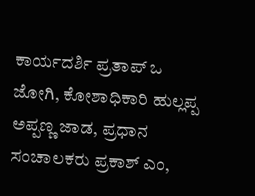ಕಾರ್ಯದರ್ಶಿ ಪ್ರತಾಪ್‌ ಒ ಜೋಗಿ, ಕೋಶಾಧಿಕಾರಿ ಹುಲ್ಲಪ್ಪ ಅಪ್ಪಣ್ಣ ಜಾಡ‌, ಪ್ರಧಾನ ಸಂಚಾಲಕರು ಪ್ರಕಾಶ್ ಎಂ,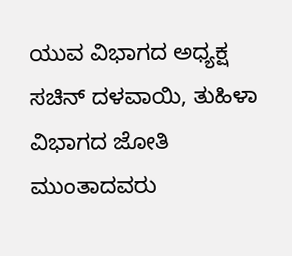ಯುವ ವಿಭಾಗದ ಅಧ್ಯಕ್ಷ ಸಚಿನ್‌ ದಳವಾಯಿ, ತುಹಿಳಾ ವಿಭಾಗದ ಜೋತಿ ಮುಂತಾದವರು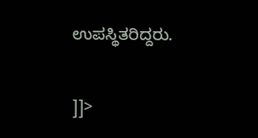ಉಪಸ್ಥಿತರಿದ್ದರು.

]]>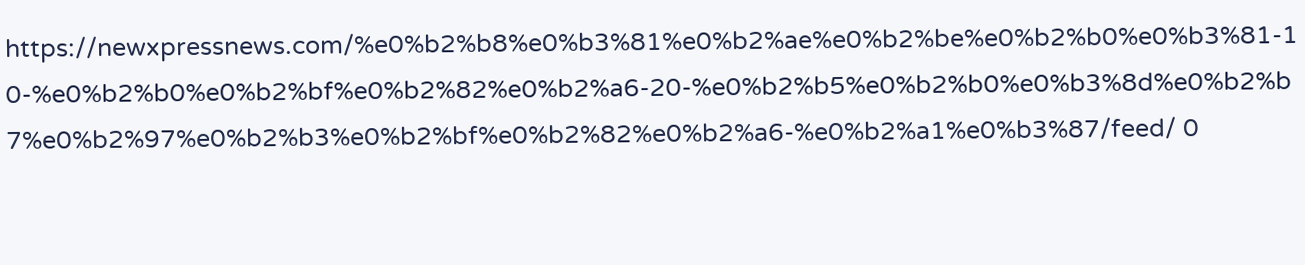https://newxpressnews.com/%e0%b2%b8%e0%b3%81%e0%b2%ae%e0%b2%be%e0%b2%b0%e0%b3%81-10-%e0%b2%b0%e0%b2%bf%e0%b2%82%e0%b2%a6-20-%e0%b2%b5%e0%b2%b0%e0%b3%8d%e0%b2%b7%e0%b2%97%e0%b2%b3%e0%b2%bf%e0%b2%82%e0%b2%a6-%e0%b2%a1%e0%b3%87/feed/ 0